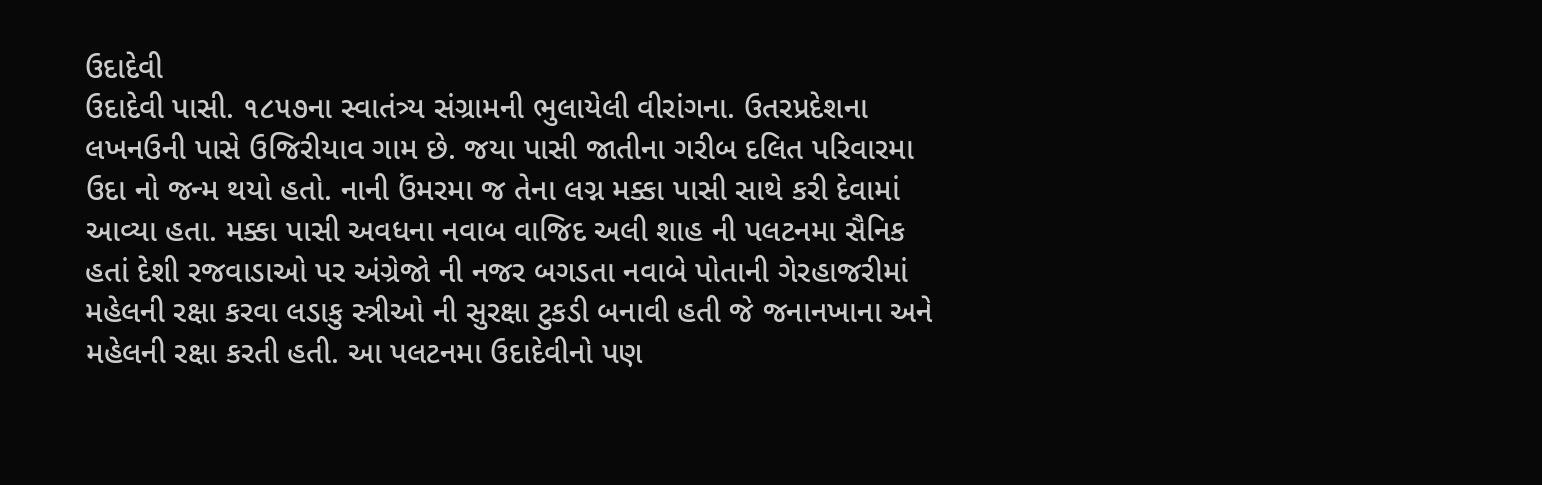ઉદાદેવી
ઉદાદેવી પાસી. ૧૮૫૭ના સ્વાતંત્ર્ય સંગ્રામની ભુલાયેલી વીરાંગના. ઉતરપ્રદેશના લખનઉની પાસે ઉજિરીયાવ ગામ છે. જયા પાસી જાતીના ગરીબ દલિત પરિવારમા ઉદા નો જન્મ થયો હતો. નાની ઉંમરમા જ તેના લગ્ન મક્કા પાસી સાથે કરી દેવામાં આવ્યા હતા. મક્કા પાસી અવધના નવાબ વાજિદ અલી શાહ ની પલટનમા સૈનિક હતાં દેશી રજવાડાઓ પર અંગ્રેજો ની નજર બગડતા નવાબે પોતાની ગેરહાજરીમાં મહેલની રક્ષા કરવા લડાકુ સ્ત્રીઓ ની સુરક્ષા ટુકડી બનાવી હતી જે જનાનખાના અને મહેલની રક્ષા કરતી હતી. આ પલટનમા ઉદાદેવીનો પણ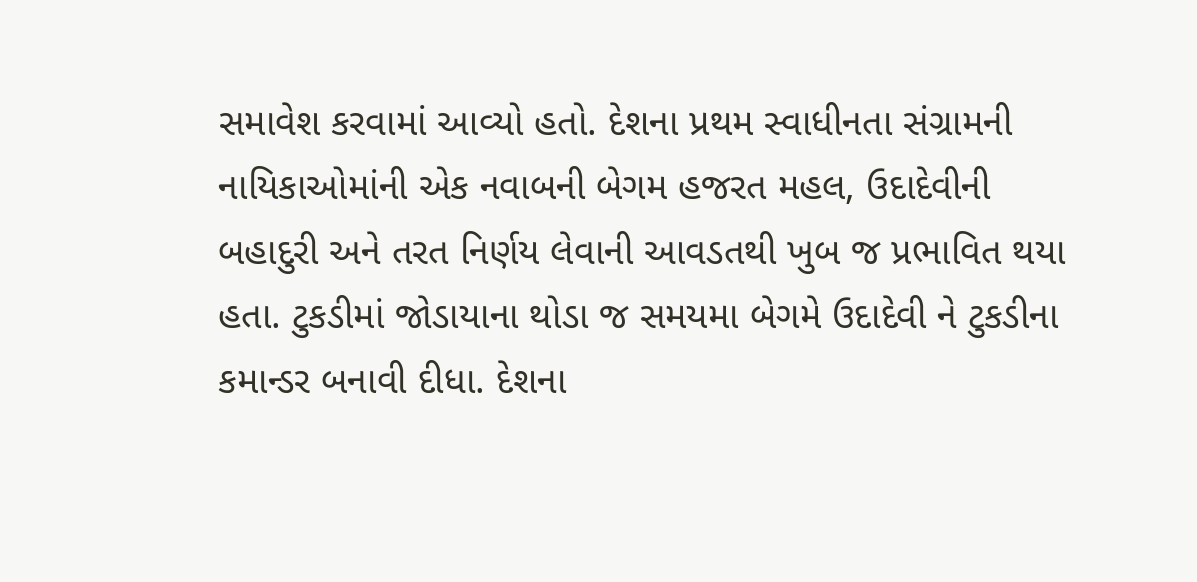સમાવેશ કરવામાં આવ્યો હતો. દેશના પ્રથમ સ્વાધીનતા સંગ્રામની નાયિકાઓમાંની એક નવાબની બેગમ હજરત મહલ, ઉદાદેવીની બહાદુરી અને તરત નિર્ણય લેવાની આવડતથી ખુબ જ પ્રભાવિત થયા હતા. ટુકડીમાં જોડાયાના થોડા જ સમયમા બેગમે ઉદાદેવી ને ટુકડીના કમાન્ડર બનાવી દીધા. દેશના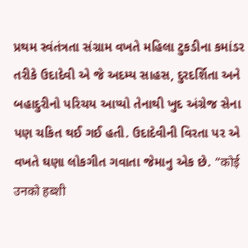પ્રથમ સ્વંતંત્રતા સંગ્રામ વખતે મહિલા ટુકડીના કમાંડર તરીકે ઉદાદેવી એ જે અદમ્ય સાહસ, દુરદર્શિતા અને બહાદુરીનો પરિચય આપ્યો તેનાથી ખુદ અંગ્રેજ સેના પણ ચકિત થઈ ગઈ હતી. ઉદાદેવીની વિરતા પર એ વખતે ઘણા લોકગીત ગવાતા જેમાનુ એક છે. “कोई उनको हब्शी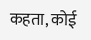कहता, कोई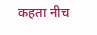कहता नीच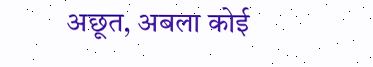अछूत, अबला कोई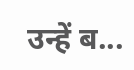उन्हें ब...